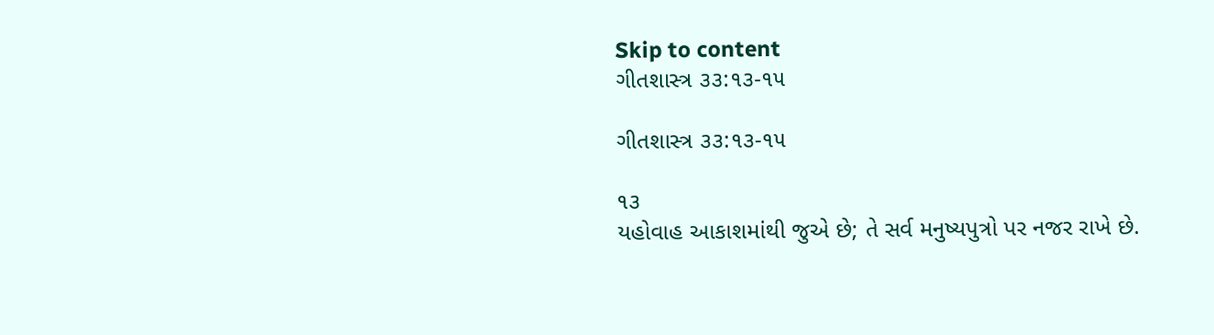Skip to content
ગીતશાસ્ત્ર ૩૩:૧૩-૧૫

ગીતશાસ્ત્ર ૩૩:૧૩-૧૫

૧૩
યહોવાહ આકાશમાંથી જુએ છે; તે સર્વ મનુષ્યપુત્રો પર નજર રાખે છે.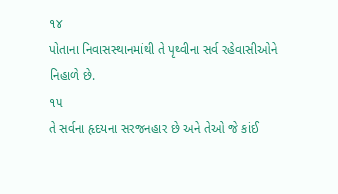૧૪
પોતાના નિવાસસ્થાનમાંથી તે પૃથ્વીના સર્વ રહેવાસીઓને નિહાળે છે.
૧૫
તે સર્વના હૃદયના સરજનહાર છે અને તેઓ જે કાંઈ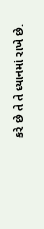કરે છે તે તે ધ્યાનમાં રાખે છે.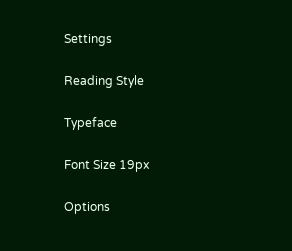Settings

Reading Style

Typeface

Font Size 19px

Options